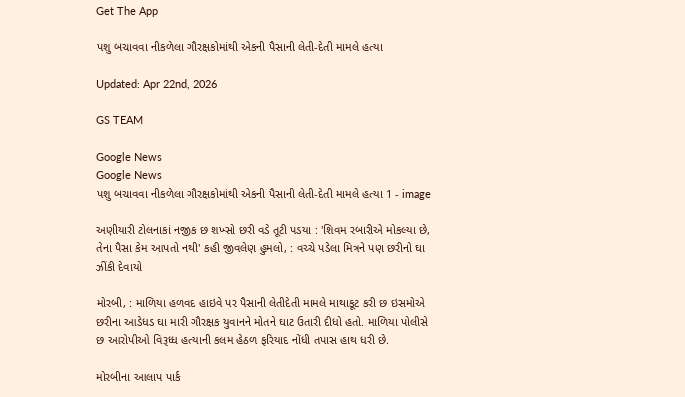Get The App

પશુ બચાવવા નીકળેલા ગૌરક્ષકોમાંથી એકની પૈસાની લેતી-દેતી મામલે હત્યા

Updated: Apr 22nd, 2026

GS TEAM

Google News
Google News
પશુ બચાવવા નીકળેલા ગૌરક્ષકોમાંથી એકની પૈસાની લેતી-દેતી મામલે હત્યા 1 - image

અણીયારી ટોલનાકાં નજીક છ શખ્સો છરી વડે તૂટી પડયા : 'શિવમ રબારીએ મોકલ્યા છે, તેના પૈસા કેમ આપતો નથી' કહી જીવલેણ હુમલો, : વચ્ચે પડેલા મિત્રને પણ છરીનો ઘા ઝીંકી દેવાયો

મોરબી, : માળિયા હળવદ હાઇવે પર પૈસાની લેતીદેતી મામલે માથાકૂટ કરી છ ઇસમોએ છરીના આડેધડ ઘા મારી ગૌરક્ષક યુવાનને મોતને ઘાટ ઉતારી દીધો હતો. માળિયા પોલીસે છ આરોપીઓ વિરૂધ્ધ હત્યાની કલમ હેઠળ ફરિયાદ નોંધી તપાસ હાથ ધરી છે.

મોરબીના આલાપ પાર્ક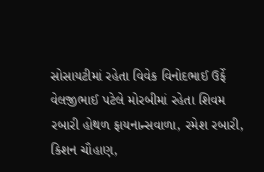સોસાયટીમાં રહેતા વિવેક વિનોદભાઈ ઉર્ફે વેલજીભાઈ પટેલે મોરબીમાં રહેતા શિવમ રબારી હોથળ ફાયનાન્સવાળા, રમેશ રબારી, કિશન ચૌહાણ,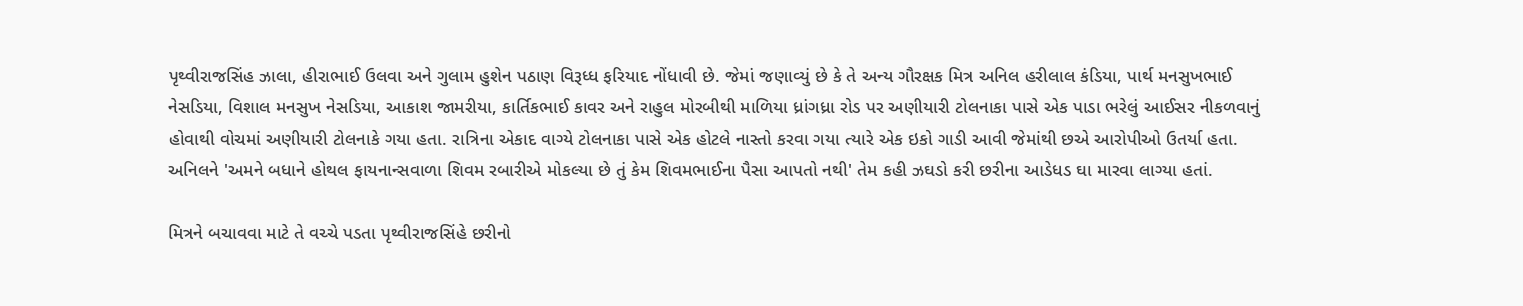પૃથ્વીરાજસિંહ ઝાલા, હીરાભાઈ ઉલવા અને ગુલામ હુશેન પઠાણ વિરૂધ્ધ ફરિયાદ નોંધાવી છે. જેમાં જણાવ્યું છે કે તે અન્ય ગૌરક્ષક મિત્ર અનિલ હરીલાલ કંડિયા, પાર્થ મનસુખભાઈ નેસડિયા, વિશાલ મનસુખ નેસડિયા, આકાશ જામરીયા, કાર્તિકભાઈ કાવર અને રાહુલ મોરબીથી માળિયા ધ્રાંગધ્રા રોડ પર અણીયારી ટોલનાકા પાસે એક પાડા ભરેલું આઈસર નીકળવાનું હોવાથી વોચમાં અણીયારી ટોલનાકે ગયા હતા. રાત્રિના એકાદ વાગ્યે ટોલનાકા પાસે એક હોટલે નાસ્તો કરવા ગયા ત્યારે એક ઇકો ગાડી આવી જેમાંથી છએ આરોપીઓ ઉતર્યા હતા. અનિલને 'અમને બધાને હોથલ ફાયનાન્સવાળા શિવમ રબારીએ મોકલ્યા છે તું કેમ શિવમભાઈના પૈસા આપતો નથી' તેમ કહી ઝઘડો કરી છરીના આડેધડ ઘા મારવા લાગ્યા હતાં.

મિત્રને બચાવવા માટે તે વચ્ચે પડતા પૃથ્વીરાજસિંહે છરીનો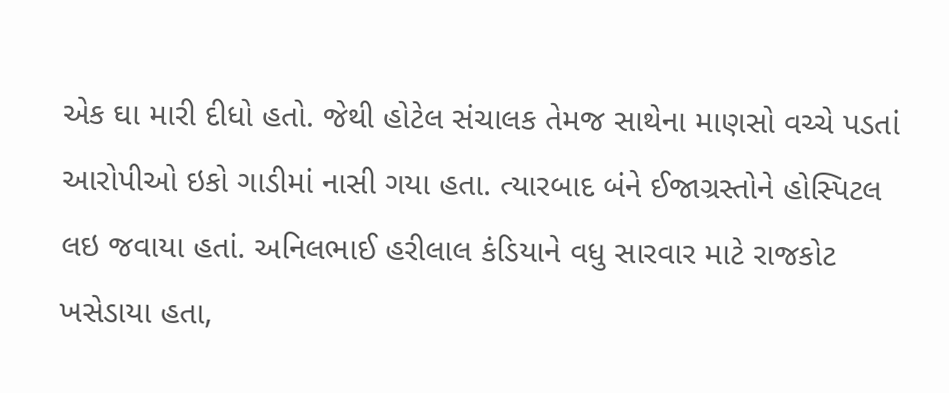એક ઘા મારી દીધો હતો. જેથી હોટેલ સંચાલક તેમજ સાથેના માણસો વચ્ચે પડતાં આરોપીઓ ઇકો ગાડીમાં નાસી ગયા હતા. ત્યારબાદ બંને ઈજાગ્રસ્તોને હોસ્પિટલ લઇ જવાયા હતાં. અનિલભાઈ હરીલાલ કંડિયાને વધુ સારવાર માટે રાજકોટ ખસેડાયા હતા,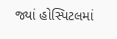જ્યાં હોસ્પિટલમાં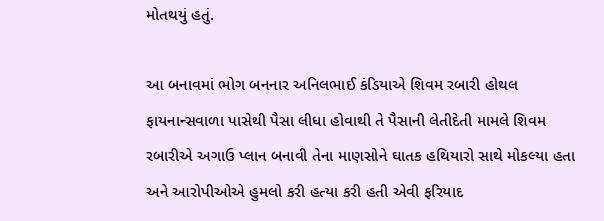મોતથયું હતું.

આ બનાવમાં ભોગ બનનાર અનિલભાઈ કંડિયાએ શિવમ રબારી હોથલ ફાયનાન્સવાળા પાસેથી પૈસા લીધા હોવાથી તે પૈસાની લેતીદેતી મામલે શિવમ રબારીએ અગાઉ પ્લાન બનાવી તેના માણસોને ઘાતક હથિયારો સાથે મોકલ્યા હતા અને આરોપીઓએ હુમલો કરી હત્યા કરી હતી એવી ફરિયાદ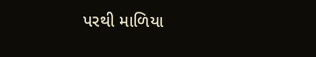પરથી માળિયા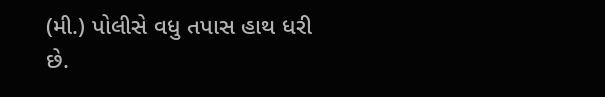(મી.) પોલીસે વધુ તપાસ હાથ ધરી છે.